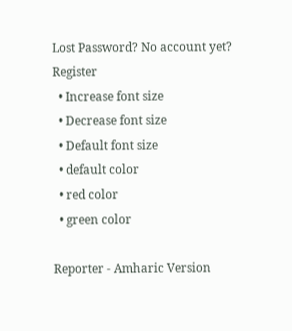Lost Password? No account yet? Register
  • Increase font size
  • Decrease font size
  • Default font size
  • default color
  • red color
  • green color

Reporter - Amharic Version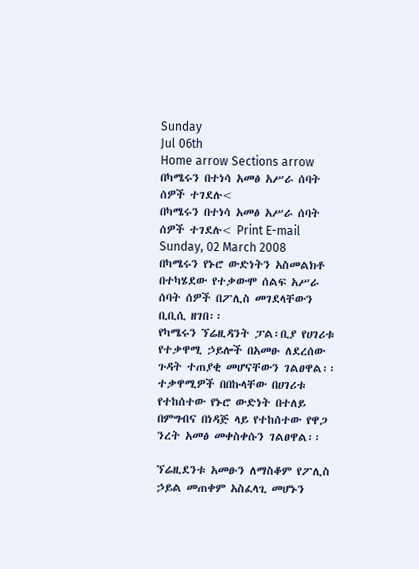Sunday
Jul 06th
Home arrow Sections arrow በካሜሩን በተነሳ አመፅ አሥራ ሰባት ሰዎች ተገደሉ<
በካሜሩን በተነሳ አመፅ አሥራ ሰባት ሰዎች ተገደሉ< Print E-mail
Sunday, 02 March 2008
በካሜሩን የኑሮ ውድነትን አስመልክቶ በተካሄደው የተቃውሞ ሰልፍ አሥራ ሰባት ሰዎች በፖሊስ መገደላቸውን ቢቢሲ ዘገበ፡፡
የካሜሩን ኘሬዚዳንት ፓል፡ቢያ የሀገሪቱ የተቃዋሚ ኃይሎች በአመፁ ለደረሰው ጉዳት ተጠያቂ መሆናቸውን ገልፀዋል፡፡ ተቃዋሚዎች በበኩላቸው በሀገሪቱ የተከሰተው የኑሮ ውድነት በተለይ በምግብና በነዳጅ ላይ የተከሰተው የዋጋ ንረት አመፅ መቀስቀሱን ገልፀዋል፡፡

ኘሬዚደንቱ አመፁን ለማስቆም የፖሊስ ኃይል መጠቀም አስፈላጊ መሆኑን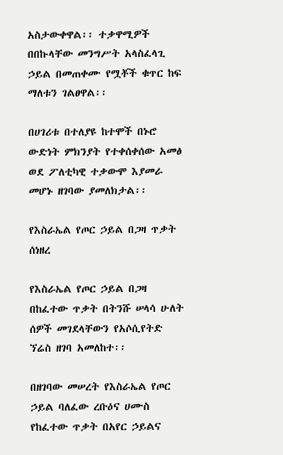አስታውቀዋል፡፡ ተቃዋሚዎች በበኩላቸው መንግሥት አላስፈላጊ ኃይል በመጠቀሙ የሟቾች ቁጥር ከፍ ማለቱን ገልፀዋል፡፡

በሀገሪቱ በተለያዩ ከተሞች በኑሮ ውድነት ምክንያት የተቀሰቀሰው አመፅ ወደ ፖለቲካዊ ተቃውሞ እያመራ መሆኑ ዘገባው ያመለክታል፡፡

የእስራኤል የጦር ኃይል በጋዛ ጥቃት ሰነዘረ

የእስራኤል የጦር ኃይል በጋዛ በከፈተው ጥቃት በትንሹ ሠላሳ ሁለት ሰዎች መገደላቸውን የአሶሲየትድ ኘሬስ ዘገባ አመለከተ፡፡

በዘገባው መሠረት የእስራኤል የጦር ኃይል ባለፈው ረቡዕና ሀሙስ የከፈተው ጥቃት በአየር ኃይልና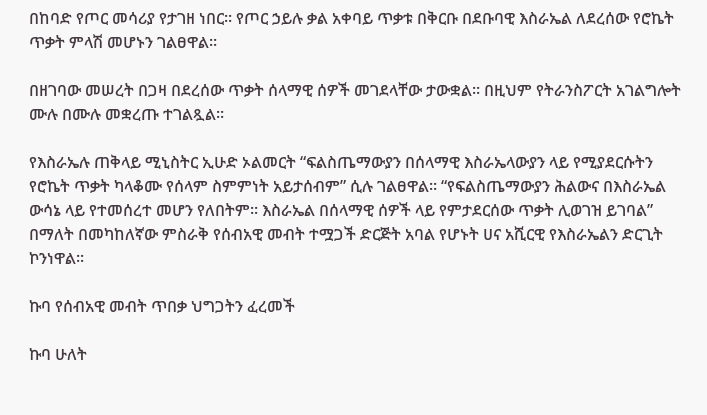በከባድ የጦር መሳሪያ የታገዘ ነበር፡፡ የጦር ኃይሉ ቃል አቀባይ ጥቃቱ በቅርቡ በደቡባዊ እስራኤል ለደረሰው የሮኬት ጥቃት ምላሽ መሆኑን ገልፀዋል፡፡

በዘገባው መሠረት በጋዛ በደረሰው ጥቃት ሰላማዊ ሰዎች መገደላቸው ታውቋል፡፡ በዚህም የትራንስፖርት አገልግሎት ሙሉ በሙሉ መቋረጡ ተገልጿል፡፡

የእስራኤሉ ጠቅላይ ሚኒስትር ኢሁድ ኦልመርት “ፍልስጤማውያን በሰላማዊ እስራኤላውያን ላይ የሚያደርሱትን የሮኬት ጥቃት ካላቆሙ የሰላም ስምምነት አይታሰብም” ሲሉ ገልፀዋል፡፡ “የፍልስጤማውያን ሕልውና በእስራኤል ውሳኔ ላይ የተመሰረተ መሆን የለበትም፡፡ እስራኤል በሰላማዊ ሰዎች ላይ የምታደርሰው ጥቃት ሊወገዝ ይገባል” በማለት በመካከለኛው ምስራቅ የሰብአዊ መብት ተሟጋች ድርጅት አባል የሆኑት ሀና አሺርዊ የእስራኤልን ድርጊት ኮንነዋል፡፡

ኩባ የሰብአዊ መብት ጥበቃ ህግጋትን ፈረመች

ኩባ ሁለት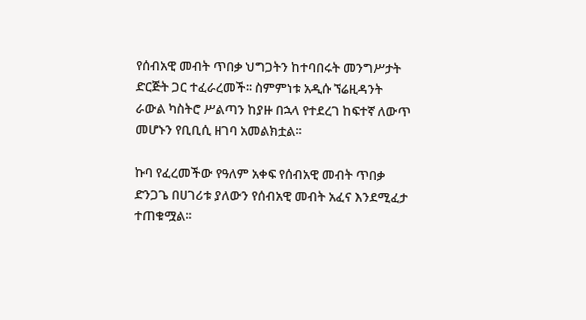የሰብአዊ መብት ጥበቃ ህግጋትን ከተባበሩት መንግሥታት ድርጅት ጋር ተፈራረመች፡፡ ስምምነቱ አዲሱ ኘሬዚዳንት ራውል ካስትሮ ሥልጣን ከያዙ በኋላ የተደረገ ከፍተኛ ለውጥ መሆኑን የቢቢሲ ዘገባ አመልክቷል፡፡

ኩባ የፈረመችው የዓለም አቀፍ የሰብአዊ መብት ጥበቃ ድንጋጌ በሀገሪቱ ያለውን የሰብአዊ መብት አፈና እንደሚፈታ ተጠቁሟል፡፡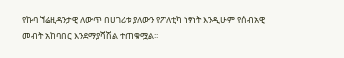የኩባ ኘሬዚዳንታዊ ለውጥ በሀገሪቱ ያለውን የፖለቲካ ነፃነት እንዲሁም የሰብአዊ መብት አከባበር እንደማያሻሽል ተጠቁሟል፡፡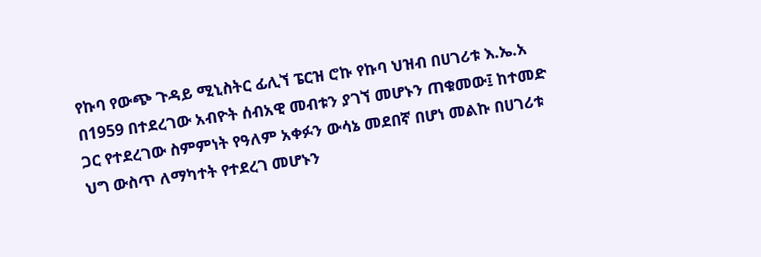የኩባ የውጭ ጉዳይ ሚኒስትር ፊሊኘ ፔርዝ ሮኩ የኩባ ህዝብ በሀገሪቱ እ.ኤ.አ በ1959 በተደረገው አብዮት ሰብአዊ መብቱን ያገኘ መሆኑን ጠቁመው፤ ከተመድ ጋር የተደረገው ስምምነት የዓለም አቀፉን ውሳኔ መደበኛ በሆነ መልኩ በሀገሪቱ ህግ ውስጥ ለማካተት የተደረገ መሆኑን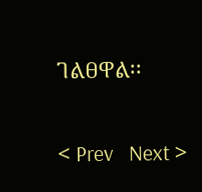ገልፀዋል፡፡

< Prev   Next >